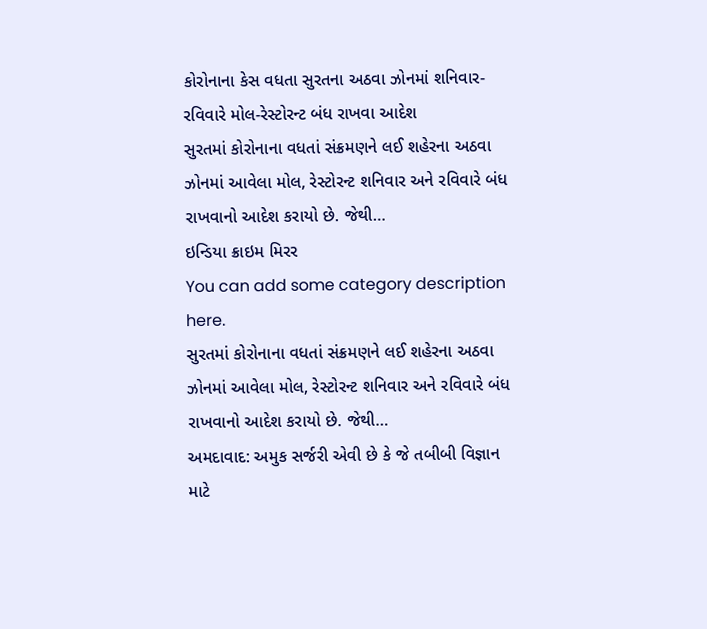કોરોનાના કેસ વધતા સુરતના અઠવા ઝોનમાં શનિવાર-રવિવારે મોલ-રેસ્ટોરન્ટ બંધ રાખવા આદેશ
સુરતમાં કોરોનાના વધતાં સંક્રમણને લઈ શહેરના અઠવા ઝોનમાં આવેલા મોલ, રેસ્ટોરન્ટ શનિવાર અને રવિવારે બંધ રાખવાનો આદેશ કરાયો છે. જેથી…
ઇન્ડિયા ક્રાઇમ મિરર
You can add some category description here.
સુરતમાં કોરોનાના વધતાં સંક્રમણને લઈ શહેરના અઠવા ઝોનમાં આવેલા મોલ, રેસ્ટોરન્ટ શનિવાર અને રવિવારે બંધ રાખવાનો આદેશ કરાયો છે. જેથી…
અમદાવાદ: અમુક સર્જરી એવી છે કે જે તબીબી વિજ્ઞાન માટે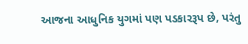આજના આધુનિક યુગમાં પણ પડકારરૂપ છે, પરંતુ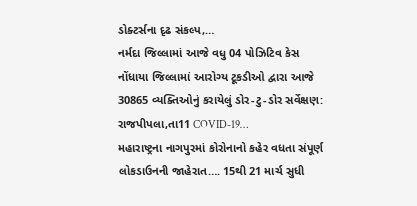ડોક્ટર્સના દૃઢ સંકલ્પ,…
નર્મદા જિલ્લામાં આજે વધુ 04 પોઝિટિવ કેસ નોંધાયા જિલ્લામાં આરોગ્ય ટૂકડીઓ દ્વારા આજે 30865 વ્યક્તિઓનું કરાયેલું ડોર-ટુ-ડોર સર્વેક્ષણ: રાજપીપલા,તા11 COVID-19…
મહારાષ્ટ્રના નાગપુરમાં કોરોનાનો કહેર વધતા સંપૂર્ણ લોકડાઉનની જાહેરાત…. 15થી 21 માર્ચ સુધી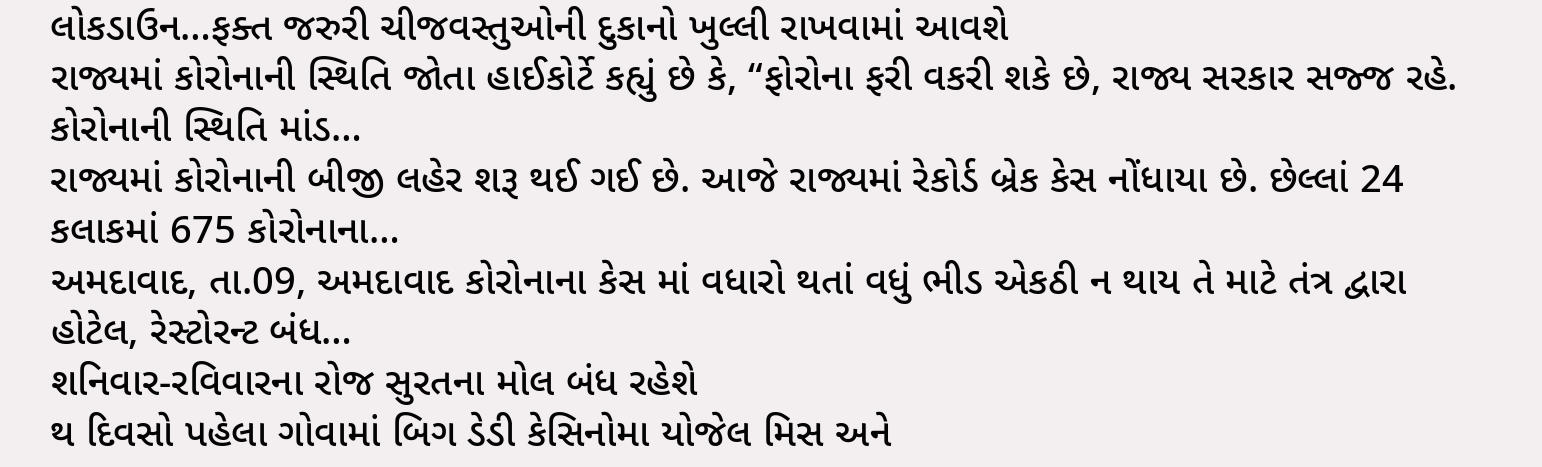લોકડાઉન…ફક્ત જરુરી ચીજવસ્તુઓની દુકાનો ખુલ્લી રાખવામાં આવશે
રાજ્યમાં કોરોનાની સ્થિતિ જોતા હાઈકોર્ટે કહ્યું છે કે, “ફોરોના ફરી વકરી શકે છે, રાજ્ય સરકાર સજ્જ રહે. કોરોનાની સ્થિતિ માંડ…
રાજ્યમાં કોરોનાની બીજી લહેર શરૂ થઈ ગઈ છે. આજે રાજ્યમાં રેકોર્ડ બ્રેક કેસ નોંધાયા છે. છેલ્લાં 24 કલાકમાં 675 કોરોનાના…
અમદાવાદ, તા.09, અમદાવાદ કોરોનાના કેસ માં વધારો થતાં વધું ભીડ એકઠી ન થાય તે માટે તંત્ર દ્વારા હોટેલ, રેસ્ટોરન્ટ બંધ…
શનિવાર-રવિવારના રોજ સુરતના મોલ બંધ રહેશે
થ દિવસો પહેલા ગોવામાં બિગ ડેડી કેસિનોમા યોજેલ મિસ અને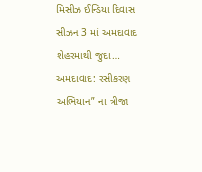મિસીઝ ઈન્ડિયા દિવાસ સીઝન 3 માં અમદાવાદ શેહરમાથી જુદા…
અમદાવાદ: રસીકરણ અભિયાન” ના ત્રીજા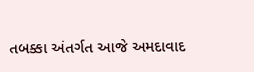તબક્કા અંતર્ગત આજે અમદાવાદ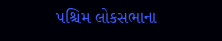પશ્ચિમ લોકસભાના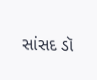સાંસદ ડૉ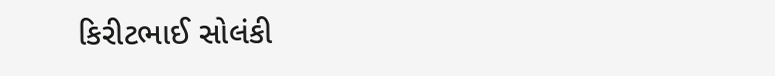કિરીટભાઈ સોલંકી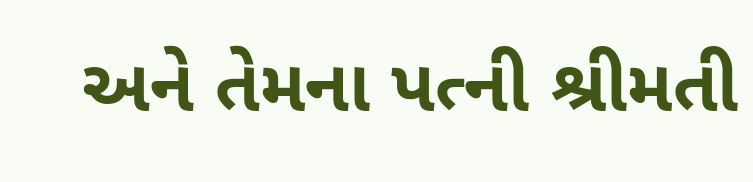અને તેમના પત્ની શ્રીમતી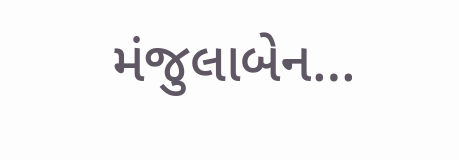મંજુલાબેન…